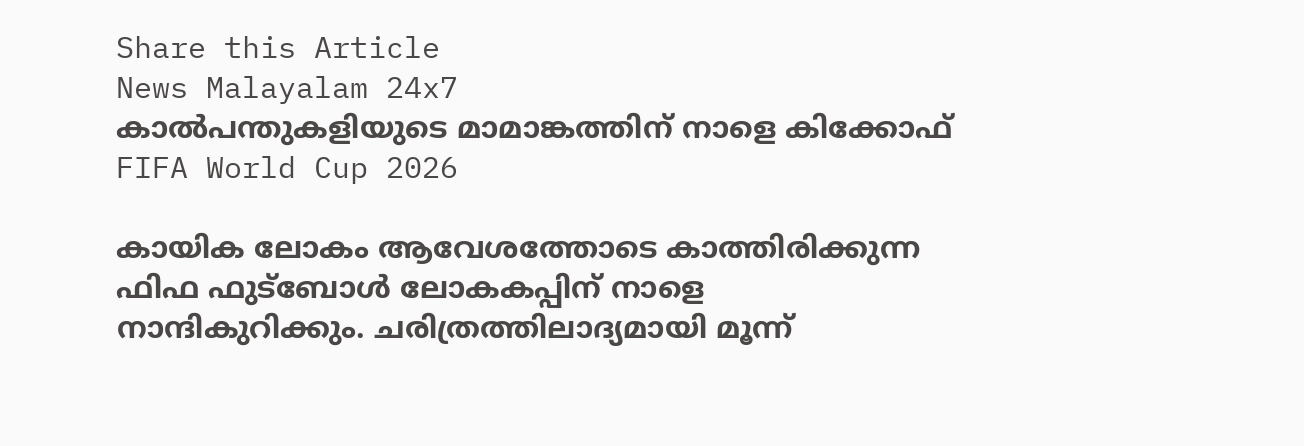Share this Article
News Malayalam 24x7
കാൽപന്തുകളിയുടെ മാമാങ്കത്തിന് നാളെ കിക്കോഫ്
FIFA World Cup 2026

കായിക ലോകം ആവേശത്തോടെ കാത്തിരിക്കുന്ന ഫിഫ ഫുട്ബോൾ ലോകകപ്പിന് നാളെ നാന്ദികുറിക്കും. ചരിത്രത്തിലാദ്യമായി മൂന്ന്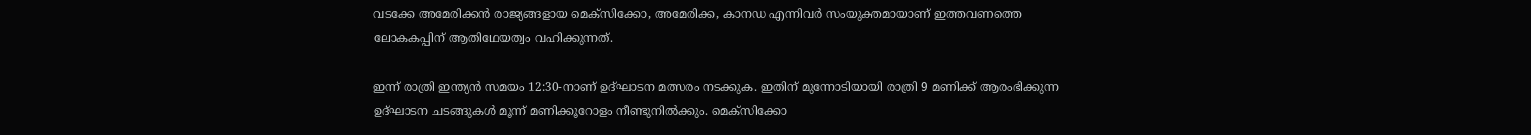വടക്കേ അമേരിക്കൻ രാജ്യങ്ങളായ മെക്സിക്കോ, അമേരിക്ക, കാനഡ എന്നിവർ സംയുക്തമായാണ് ഇത്തവണത്തെ ലോകകപ്പിന് ആതിഥേയത്വം വഹിക്കുന്നത്.

ഇന്ന് രാത്രി ഇന്ത്യൻ സമയം 12:30-നാണ് ഉദ്ഘാടന മത്സരം നടക്കുക. ഇതിന് മുന്നോടിയായി രാത്രി 9 മണിക്ക് ആരംഭിക്കുന്ന ഉദ്ഘാടന ചടങ്ങുകൾ മൂന്ന് മണിക്കൂറോളം നീണ്ടുനിൽക്കും. മെക്സിക്കോ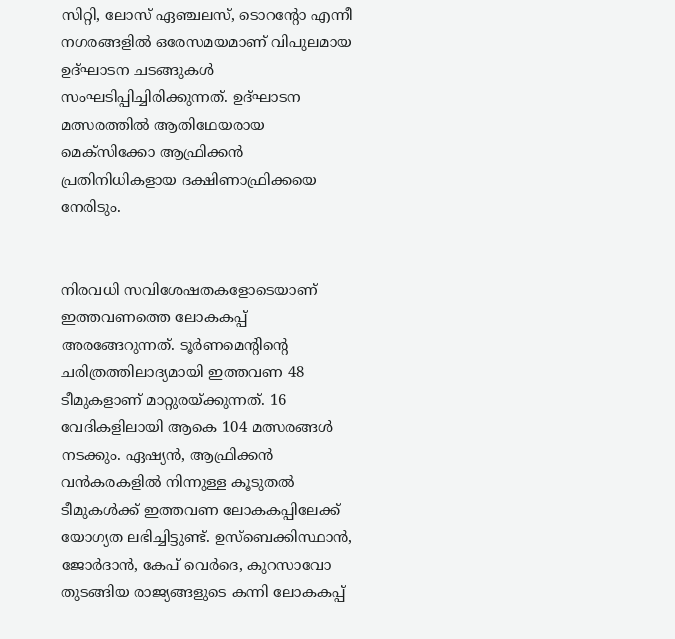സിറ്റി, ലോസ് ഏഞ്ചലസ്, ടൊറന്റോ എന്നീ നഗരങ്ങളിൽ ഒരേസമയമാണ് വിപുലമായ ഉദ്ഘാടന ചടങ്ങുകൾ സംഘടിപ്പിച്ചിരിക്കുന്നത്. ഉദ്ഘാടന മത്സരത്തിൽ ആതിഥേയരായ മെക്സിക്കോ ആഫ്രിക്കൻ പ്രതിനിധികളായ ദക്ഷിണാഫ്രിക്കയെ നേരിടും.


നിരവധി സവിശേഷതകളോടെയാണ് ഇത്തവണത്തെ ലോകകപ്പ് അരങ്ങേറുന്നത്. ടൂർണമെന്റിന്റെ ചരിത്രത്തിലാദ്യമായി ഇത്തവണ 48 ടീമുകളാണ് മാറ്റുരയ്ക്കുന്നത്. 16 വേദികളിലായി ആകെ 104 മത്സരങ്ങൾ നടക്കും. ഏഷ്യൻ, ആഫ്രിക്കൻ വൻകരകളിൽ നിന്നുള്ള കൂടുതൽ ടീമുകൾക്ക് ഇത്തവണ ലോകകപ്പിലേക്ക് യോഗ്യത ലഭിച്ചിട്ടുണ്ട്. ഉസ്ബെക്കിസ്ഥാൻ, ജോർദാൻ, കേപ് വെർദെ, കുറസാവോ തുടങ്ങിയ രാജ്യങ്ങളുടെ കന്നി ലോകകപ്പ്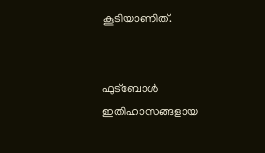കൂടിയാണിത്.


ഫുട്ബോൾ ഇതിഹാസങ്ങളായ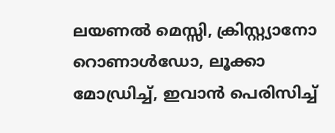ലയണൽ മെസ്സി, ക്രിസ്റ്റ്യാനോ റൊണാൾഡോ, ലൂക്കാ മോഡ്രിച്ച്, ഇവാൻ പെരിസിച്ച്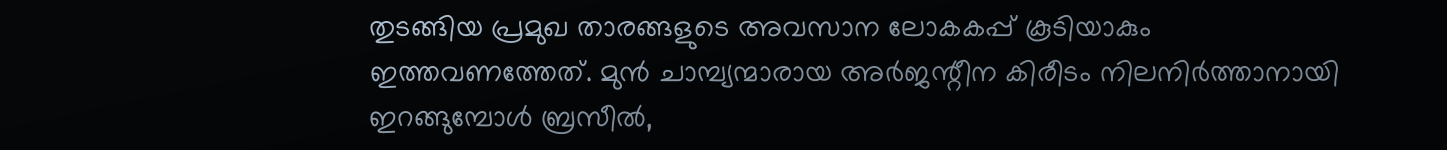തുടങ്ങിയ പ്രമുഖ താരങ്ങളുടെ അവസാന ലോകകപ്പ് കൂടിയാകും ഇത്തവണത്തേത്. മുൻ ചാമ്പ്യന്മാരായ അർജന്റീന കിരീടം നിലനിർത്താനായി ഇറങ്ങുമ്പോൾ ബ്രസീൽ,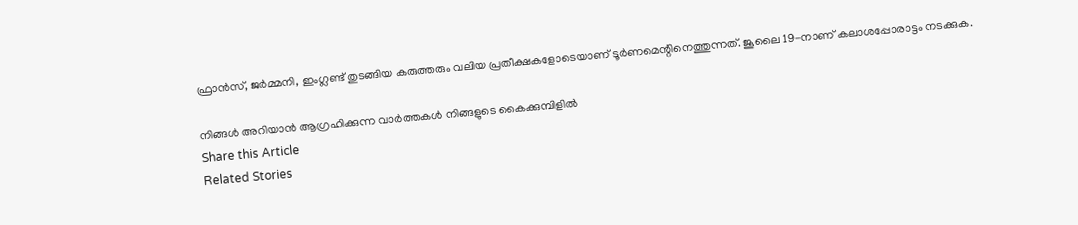ഫ്രാൻസ്, ജർമ്മനി, ഇംഗ്ലണ്ട് തുടങ്ങിയ കരുത്തരും വലിയ പ്രതീക്ഷകളോടെയാണ് ടൂർണമെന്റിനെത്തുന്നത്. ജൂലൈ 19-നാണ് കലാശപ്പോരാട്ടം നടക്കുക.

നിങ്ങൾ അറിയാൻ ആഗ്രഹിക്കുന്ന വാർത്തകൾ നിങ്ങളുടെ കൈക്കുമ്പിളിൽ
Share this Article
Related Stories